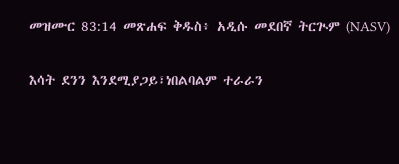መዝሙር 83:14 መጽሐፍ ቅዱስ፥ አዲሱ መደበኛ ትርጒም (NASV)

እሳት ደንን እንደሚያጋይ፣ነበልባልም ተራራን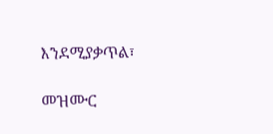እንደሚያቃጥል፣

መዝሙር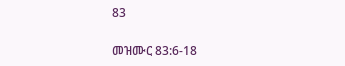83

መዝሙር 83:6-18